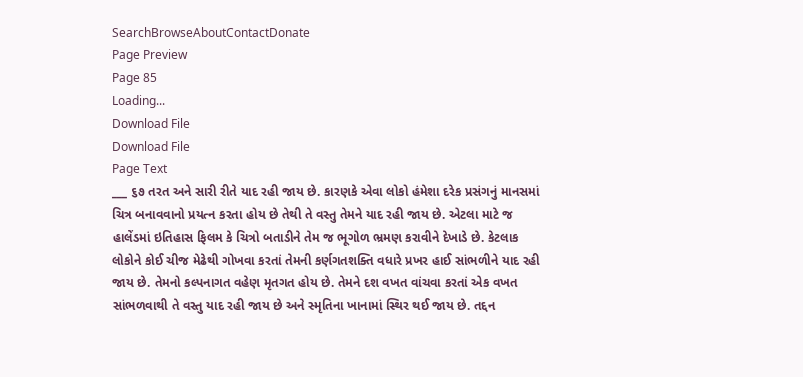SearchBrowseAboutContactDonate
Page Preview
Page 85
Loading...
Download File
Download File
Page Text
___ ૬૭ તરત અને સારી રીતે યાદ રહી જાય છે. કારણકે એવા લોકો હંમેશા દરેક પ્રસંગનું માનસમાં ચિત્ર બનાવવાનો પ્રયત્ન કરતા હોય છે તેથી તે વસ્તુ તેમને યાદ રહી જાય છે. એટલા માટે જ હાલેંડમાં ઇતિહાસ ફિલમ કે ચિત્રો બતાડીને તેમ જ ભૂગોળ ભ્રમણ કરાવીને દેખાડે છે. કેટલાક લોકોને કોઈ ચીજ મેઢેથી ગોખવા કરતાં તેમની કર્ણગતશક્તિ વધારે પ્રખર હાઈ સાંભળીને યાદ રહી જાય છે. તેમનો કલ્પનાગત વહેણ મૃતગત હોય છે. તેમને દશ વખત વાંચવા કરતાં એક વખત સાંભળવાથી તે વસ્તુ યાદ રહી જાય છે અને સ્મૃતિના ખાનામાં સ્થિર થઈ જાય છે. તદ્દન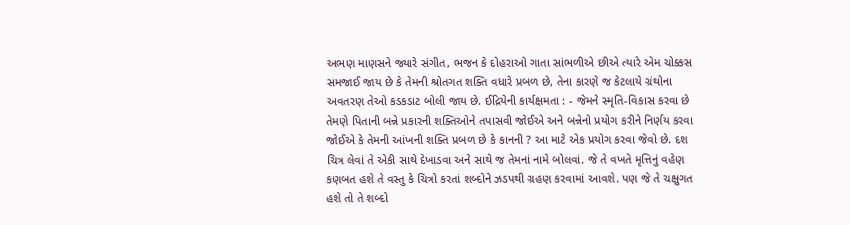અભણ માણસને જ્યારે સંગીત, ભજન કે દોહરાઓ ગાતા સાંભળીએ છીએ ત્યારે એમ ચોક્કસ સમજાઈ જાય છે કે તેમની શ્રોતગત શક્તિ વધારે પ્રબળ છે, તેના કારણે જ કેટલાયે ગ્રંથોના અવતરણ તેઓ કડકડાટ બોલી જાય છે. ઈદ્રિયેની કાર્યક્ષમતા : - જેમને સ્મૃતિ-વિકાસ કરવા છે તેમણે પિતાની બન્ને પ્રકારની શક્તિઓને તપાસવી જોઈએ અને બન્નેનો પ્રયોગ કરીને નિર્ણય કરવા જોઈએ કે તેમની આંખની શક્તિ પ્રબળ છે કે કાનની ? આ માટે એક પ્રયોગ કરવા જેવો છે. દશ ચિત્ર લેવાં તે એકી સાથે દેખાડવા અને સાથે જ તેમનાં નામે બોલવાં. જે તે વખતે મૃત્તિનું વહેણ કણબત હશે તે વસ્તુ કે ચિત્રો કરતાં શબ્દોને ઝડપથી ગ્રહણ કરવામાં આવશે. પણ જે તે ચક્ષુગત હશે તો તે શબ્દો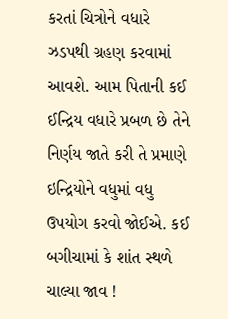કરતાં ચિત્રોને વધારે ઝડપથી ગ્રહણ કરવામાં આવશે. આમ પિતાની કઈ ઈન્દ્રિય વધારે પ્રબળ છે તેને નિર્ણય જાતે કરી તે પ્રમાણે ઇન્દ્રિયોને વધુમાં વધુ ઉપયોગ કરવો જોઈએ. કઈ બગીચામાં કે શાંત સ્થળે ચાલ્યા જાવ !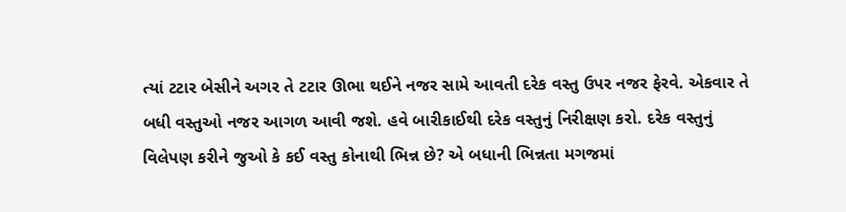ત્યાં ટટાર બેસીને અગર તે ટટાર ઊભા થઈને નજર સામે આવતી દરેક વસ્તુ ઉપર નજર ફેરવે. એકવાર તે બધી વસ્તુઓ નજર આગળ આવી જશે. હવે બારીકાઈથી દરેક વસ્તુનું નિરીક્ષણ કરો. દરેક વસ્તુનું વિલેપણ કરીને જુઓ કે કઈ વસ્તુ કોનાથી ભિન્ન છે? એ બધાની ભિન્નતા મગજમાં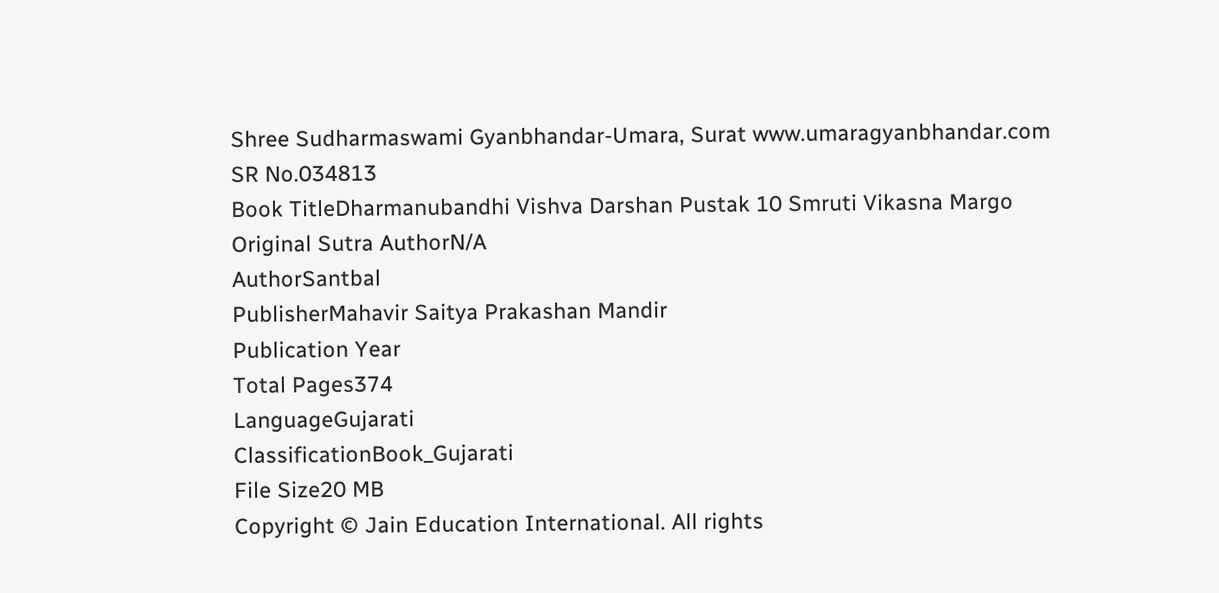Shree Sudharmaswami Gyanbhandar-Umara, Surat www.umaragyanbhandar.com
SR No.034813
Book TitleDharmanubandhi Vishva Darshan Pustak 10 Smruti Vikasna Margo
Original Sutra AuthorN/A
AuthorSantbal
PublisherMahavir Saitya Prakashan Mandir
Publication Year
Total Pages374
LanguageGujarati
ClassificationBook_Gujarati
File Size20 MB
Copyright © Jain Education International. All rights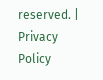reserved. | Privacy Policy